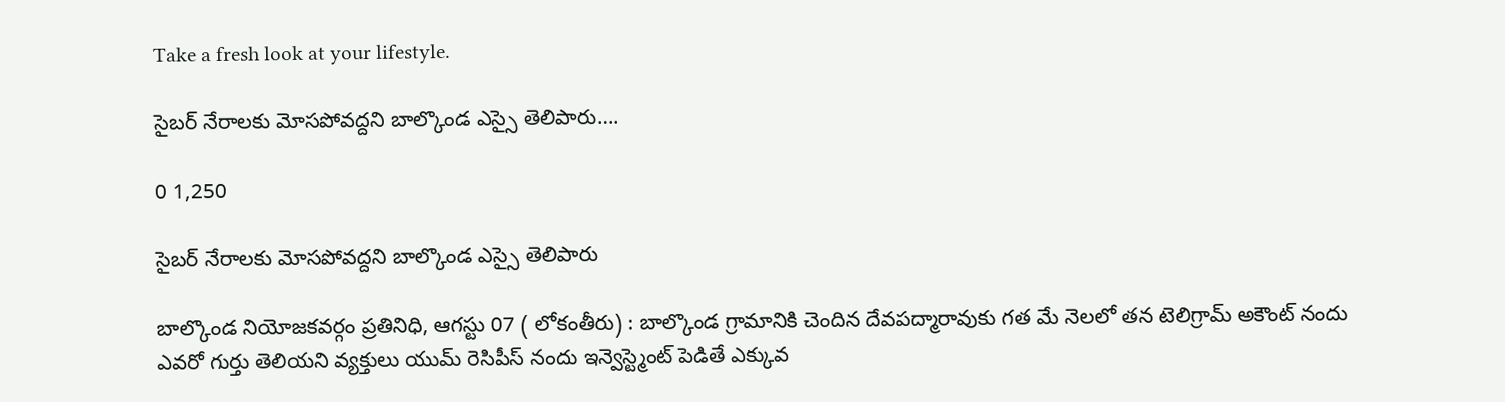Take a fresh look at your lifestyle.

సైబర్ నేరాలకు మోసపోవద్దని బాల్కొండ ఎస్సై తెలిపారు….

0 1,250

సైబర్ నేరాలకు మోసపోవద్దని బాల్కొండ ఎస్సై తెలిపారు

బాల్కొండ నియోజకవర్గం ప్రతినిధి, ఆగస్టు 07 ( లోకంతీరు) : బాల్కొండ గ్రామానికి చెందిన దేవపద్మారావుకు గత మే నెలలో తన టెలిగ్రామ్ అకౌంట్ నందు ఎవరో గుర్తు తెలియని వ్యక్తులు యుమ్ రెసిపీస్ నందు ఇన్వెస్ట్మెంట్ పెడితే ఎక్కువ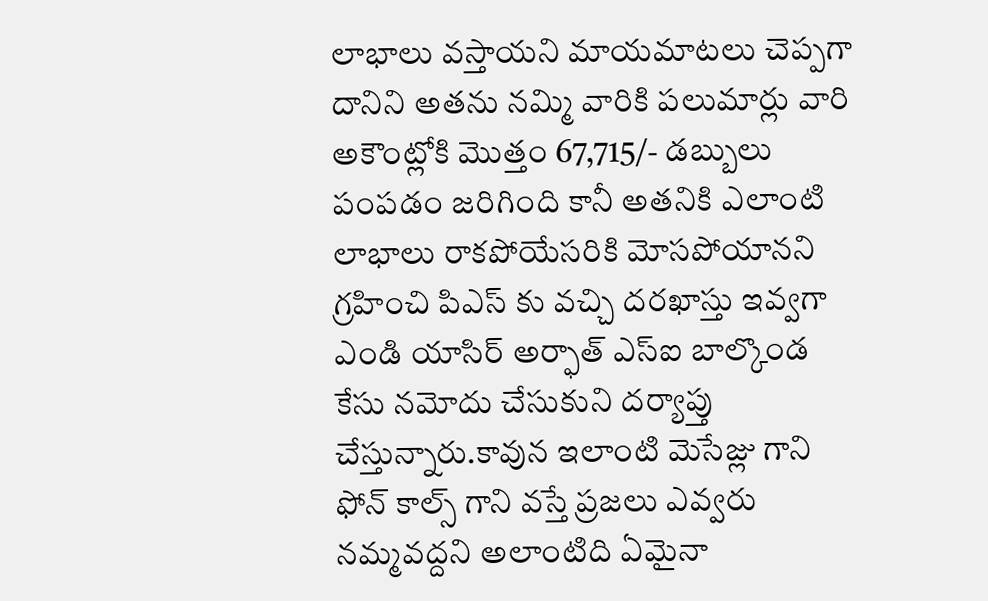లాభాలు వస్తాయని మాయమాటలు చెప్పగా దానిని అతను నమ్మి వారికి పలుమార్లు వారి అకౌంట్లోకి మొత్తం 67,715/- డబ్బులు పంపడం జరిగింది కానీ అతనికి ఎలాంటి లాభాలు రాకపోయేసరికి మోసపోయానని గ్రహించి పిఎస్ కు వచ్చి దరఖాస్తు ఇవ్వగా ఎండి యాసిర్ అర్ఫాత్ ఎస్ఐ బాల్కొండ కేసు నమోదు చేసుకుని దర్యాప్తు చేస్తున్నారు.కావున ఇలాంటి మెసేజ్లు గాని ఫోన్ కాల్స్ గాని వస్తే ప్రజలు ఎవ్వరు నమ్మవద్దని అలాంటిది ఏమైనా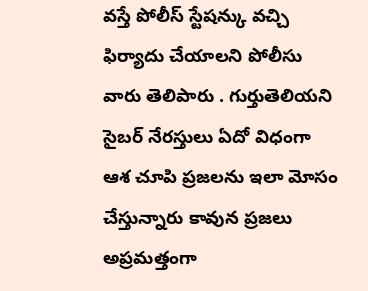వస్తే పోలీస్ స్టేషన్కు వచ్చి ఫిర్యాదు చేయాలని పోలీసు వారు తెలిపారు . గుర్తుతెలియని సైబర్ నేరస్తులు ఏదో విధంగా ఆశ చూపి ప్రజలను ఇలా మోసం చేస్తున్నారు కావున ప్రజలు అప్రమత్తంగా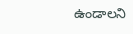ఉండాలని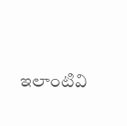ఇలాంటివి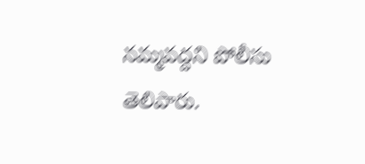నమ్మవద్దని పోలీసు తెలిపారు.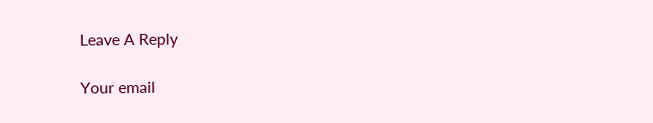Leave A Reply

Your email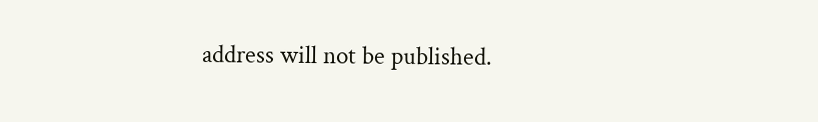address will not be published.